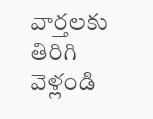వార్తలకు తిరిగి వెళ్లండి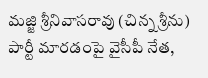మజ్జి శ్రీనివాసరావు (చిన్న శ్రీను) పార్టీ మారడంపై వైసీపీ నేత,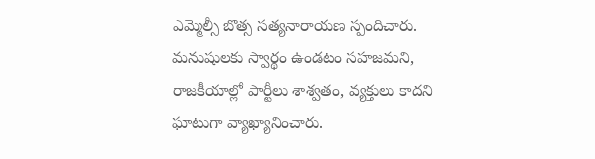ఎమ్మెల్సీ బొత్స సత్యనారాయణ స్పందిచారు. మనుషులకు స్వార్థం ఉండటం సహజమని, రాజకీయాల్లో పార్టీలు శాశ్వతం, వ్యక్తులు కాదని ఘాటుగా వ్యాఖ్యానించారు.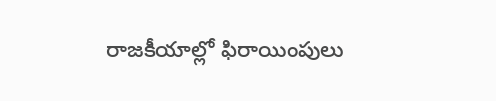రాజకీయాల్లో ఫిరాయింపులు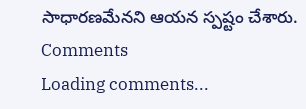సాధారణమేనని ఆయన స్పష్టం చేశారు.
Comments
Loading comments...